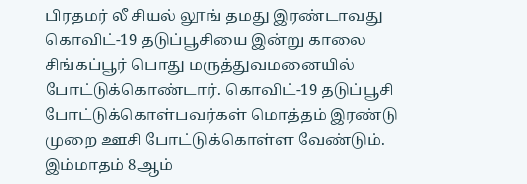பிரதமர் லீ சியல் லூங் தமது இரண்டாவது கொவிட்-19 தடுப்பூசியை இன்று காலை சிங்கப்பூர் பொது மருத்துவமனையில் போட்டுக்கொண்டார். கொவிட்-19 தடுப்பூசி போட்டுக்கொள்பவர்கள் மொத்தம் இரண்டு முறை ஊசி போட்டுக்கொள்ள வேண்டும்.
இம்மாதம் 8ஆம்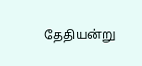தேதியன்று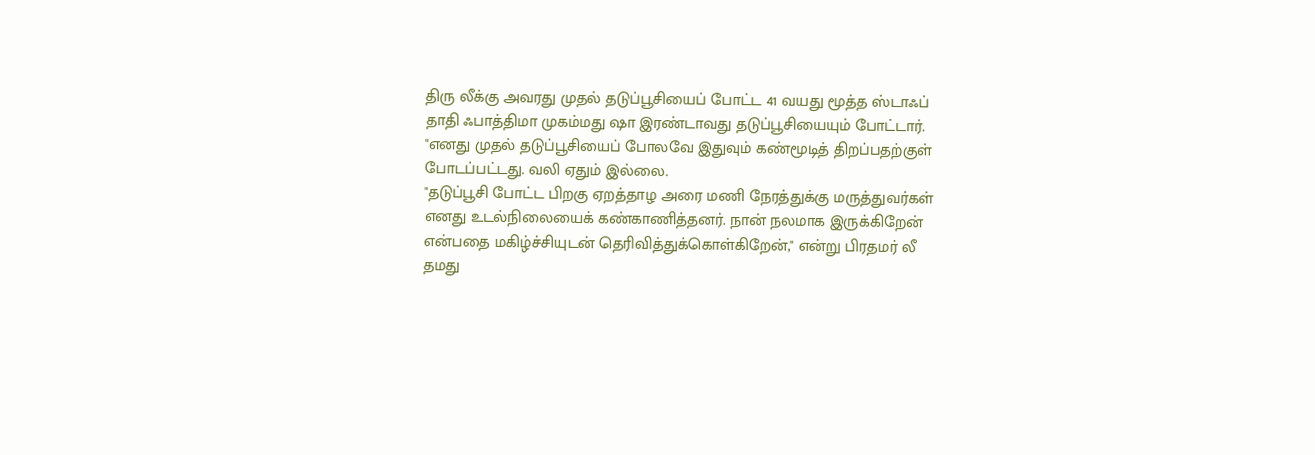திரு லீக்கு அவரது முதல் தடுப்பூசியைப் போட்ட 41 வயது மூத்த ஸ்டாஃப் தாதி ஃபாத்திமா முகம்மது ஷா இரண்டாவது தடுப்பூசியையும் போட்டார்.
"எனது முதல் தடுப்பூசியைப் போலவே இதுவும் கண்மூடித் திறப்பதற்குள் போடப்பட்டது. வலி ஏதும் இல்லை.
"தடுப்பூசி போட்ட பிறகு ஏறத்தாழ அரை மணி நேரத்துக்கு மருத்துவர்கள் எனது உடல்நிலையைக் கண்காணித்தனர். நான் நலமாக இருக்கிறேன் என்பதை மகிழ்ச்சியுடன் தெரிவித்துக்கொள்கிறேன்," என்று பிரதமர் லீ தமது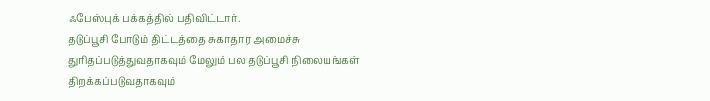ஃபேஸ்புக் பக்கத்தில் பதிவிட்டார்.
தடுப்பூசி போடும் திட்டத்தை சுகாதார அமைச்சு துரிதப்படுத்துவதாகவும் மேலும் பல தடுப்பூசி நிலையங்கள் திறக்கப்படுவதாகவும்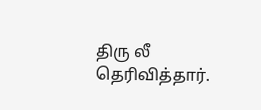திரு லீ தெரிவித்தார்.